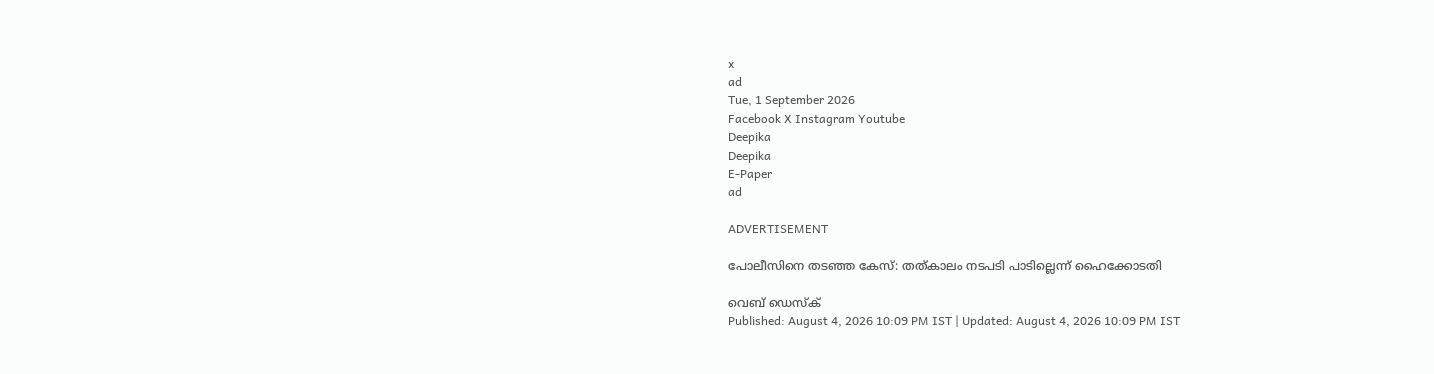x
ad
Tue, 1 September 2026
Facebook X Instagram Youtube
Deepika
Deepika
E-Paper
ad

ADVERTISEMENT

പോലീസിനെ തടഞ്ഞ കേസ്: തത്കാലം നടപടി പാടില്ലെന്ന് ഹൈക്കോടതി

വെബ് ഡെസ്ക്
Published: August 4, 2026 10:09 PM IST | Updated: August 4, 2026 10:09 PM IST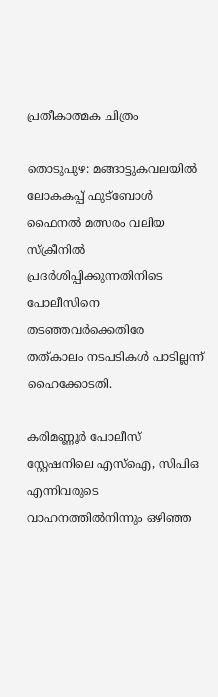പ്രതീകാത്മക ചിത്രം

തൊടുപുഴ: മങ്ങാട്ടുകവലയില്‍ ലോകകപ്പ് ഫുട്‌ബോള്‍ ഫൈനല്‍ മത്സരം വലിയ സ്‌ക്രീനില്‍ പ്രദര്‍ശിപ്പിക്കുന്നതിനിടെ പോലീസിനെ തടഞ്ഞവര്‍ക്കെതിരേ തത്കാലം നടപടികള്‍ പാടില്ലന്ന് ഹൈക്കോടതി.

കരിമണ്ണൂര്‍ പോലീസ് സ്റ്റേഷനിലെ എസ്‌ഐ, സിപിഒ എന്നിവരുടെ വാഹനത്തില്‍നിന്നും ഒഴിഞ്ഞ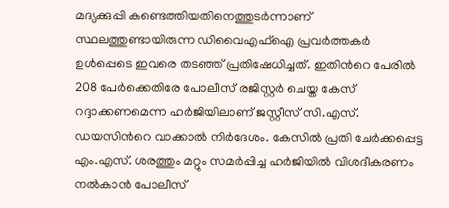മദ്യക്കുപ്പി കണ്ടെത്തിയതിനെത്തുടര്‍ന്നാണ് സ്ഥലത്തുണ്ടായിരുന്ന ഡിവൈഎഫ്‌ഐ പ്രവര്‍ത്തകര്‍ ഉള്‍പ്പെടെ ഇവരെ തടഞ്ഞ് പ്രതിഷേധിച്ചത്. ഇതിന്‍റെ പേരില്‍ 208 പേര്‍ക്കെതിരേ പോലീസ് രജിസ്റ്റര്‍ ചെയ്ത കേസ് റദ്ദാക്കണമെന്ന ഹര്‍ജിയിലാണ് ജസ്റ്റീസ് സി.എസ്. ഡയസിന്‍റെ വാക്കാല്‍ നിര്‍ദേശം. കേസില്‍ പ്രതി ചേര്‍ക്കപ്പെട്ട എം.എസ്. ശരത്തും മറ്റും സമര്‍പ്പിച്ച ഹര്‍ജിയില്‍ വിശദീകരണം നല്‍കാന്‍ പോലീസ്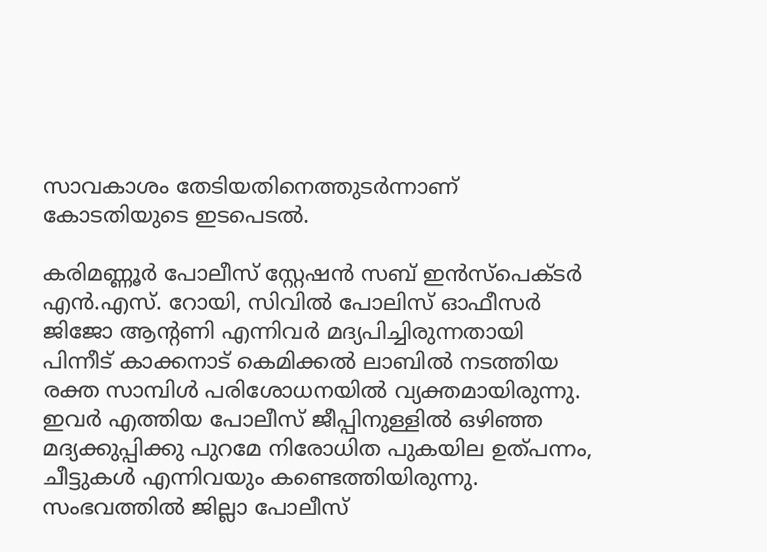സാവകാശം തേടിയതിനെത്തുടര്‍ന്നാണ് കോടതിയുടെ ഇടപെടല്‍.

കരിമണ്ണൂര്‍ പോലീസ് സ്റ്റേഷന്‍ സബ് ഇന്‍സ്‌പെക്‌ടര്‍ എന്‍.എസ്. റോയി, സിവില്‍ പോലിസ് ഓഫീസര്‍ ജിജോ ആന്‍റണി എന്നിവര്‍ മദ്യപിച്ചിരുന്നതായി പിന്നീട് കാക്കനാട് കെമിക്കല്‍ ലാബില്‍ നടത്തിയ രക്ത സാമ്പിള്‍ പരിശോധനയില്‍ വ്യക്തമായിരുന്നു. ഇവര്‍ എത്തിയ പോലീസ് ജീപ്പിനുള്ളില്‍ ഒഴിഞ്ഞ മദ്യക്കുപ്പിക്കു പുറമേ നിരോധിത പുകയില ഉത്പന്നം, ചീട്ടുകള്‍ എന്നിവയും കണ്ടെത്തിയിരുന്നു. സംഭവത്തില്‍ ജില്ലാ പോലീസ്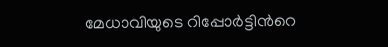മേധാവിയുടെ റിപ്പോര്‍ട്ടിന്‍റെ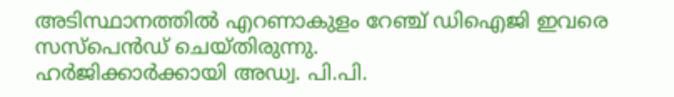അടിസ്ഥാനത്തില്‍ എറണാകുളം റേഞ്ച് ഡിഐജി ഇവരെ സസ്പെന്‍ഡ് ചെയ്തിരുന്നു.
ഹര്‍ജിക്കാര്‍ക്കായി അഡ്വ. പി.പി.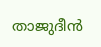താജുദീന്‍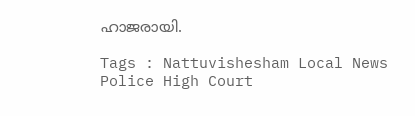ഹാജരായി.

Tags : Nattuvishesham Local News Police High Court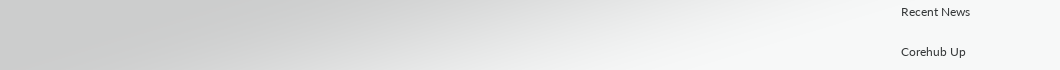Recent News

Corehub Up